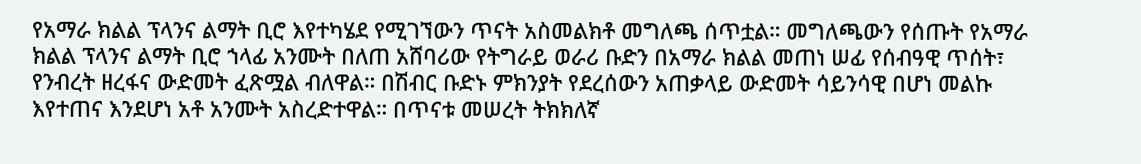የአማራ ክልል ፕላንና ልማት ቢሮ እየተካሄደ የሚገኘውን ጥናት አስመልክቶ መግለጫ ሰጥቷል። መግለጫውን የሰጡት የአማራ ክልል ፕላንና ልማት ቢሮ ኀላፊ አንሙት በለጠ አሸባሪው የትግራይ ወራሪ ቡድን በአማራ ክልል መጠነ ሠፊ የሰብዓዊ ጥሰት፣ የንብረት ዘረፋና ውድመት ፈጽሟል ብለዋል። በሽብር ቡድኑ ምክንያት የደረሰውን አጠቃላይ ውድመት ሳይንሳዊ በሆነ መልኩ እየተጠና እንደሆነ አቶ አንሙት አስረድተዋል። በጥናቱ መሠረት ትክክለኛ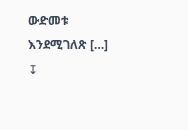ውድመቱ እንደሚገለጽ […]
↧